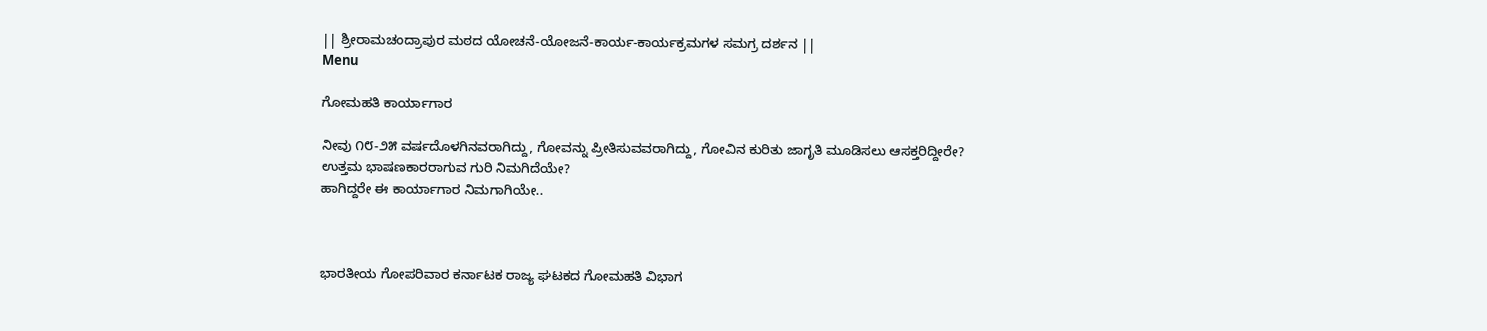|| ಶ್ರೀರಾಮಚಂದ್ರಾಪುರ ಮಠದ ಯೋಚನೆ-ಯೋಜನೆ-ಕಾರ್ಯ-ಕಾರ್ಯಕ್ರಮಗಳ ಸಮಗ್ರ ದರ್ಶನ ||
Menu

ಗೋಮಹತಿ ಕಾರ್ಯಾಗಾರ

ನೀವು ೧೮-೨೫ ವರ್ಷದೊಳಗಿನವರಾಗಿದ್ದು, ಗೋವನ್ನು ಪ್ರೀತಿಸುವವರಾಗಿದ್ದು, ಗೋವಿನ ಕುರಿತು ಜಾಗೃತಿ ಮೂಡಿಸಲು ಆಸಕ್ತರಿದ್ದೀರೇ?
ಉತ್ತಮ ಭಾಷಣಕಾರರಾಗುವ ಗುರಿ ನಿಮಗಿದೆಯೇ?
ಹಾಗಿದ್ದರೇ ಈ ಕಾರ್ಯಾಗಾರ ನಿಮಗಾಗಿಯೇ..



ಭಾರತೀಯ ಗೋಪರಿವಾರ ಕರ್ನಾಟಕ ರಾಜ್ಯ ಘಟಕದ ಗೋಮಹತಿ‌ ವಿಭಾಗ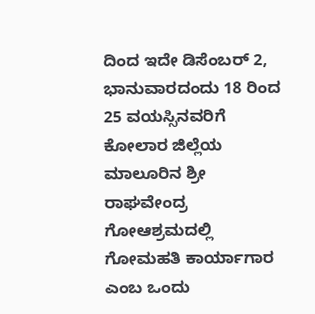ದಿಂದ ಇದೇ ಡಿಸೆಂಬರ್ 2, ಭಾನುವಾರದಂದು 18 ರಿಂದ 25 ವಯಸ್ಸಿನವರಿಗೆ ಕೋಲಾರ ಜಿಲ್ಲೆಯ ಮಾಲೂರಿನ ಶ್ರೀ ರಾಘವೇಂದ್ರ ಗೋಆಶ್ರಮದಲ್ಲಿ ಗೋಮಹತಿ ಕಾರ್ಯಾಗಾರ ಎಂಬ ಒಂದು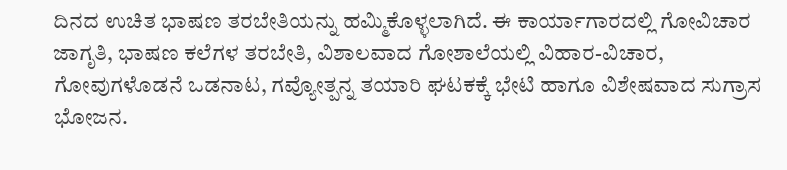ದಿನದ ಉಚಿತ ಭಾಷಣ ತರಬೇತಿಯನ್ನು ಹಮ್ಮಿಕೊಳ್ಳಲಾಗಿದೆ. ಈ ಕಾರ್ಯಾಗಾರದಲ್ಲಿ ಗೋವಿಚಾರ ಜಾಗೃತಿ, ಭಾಷಣ ಕಲೆಗಳ ತರಬೇತಿ, ವಿಶಾಲವಾದ ಗೋಶಾಲೆಯಲ್ಲಿ ವಿಹಾರ-ವಿಚಾರ, ಗೋವುಗಳೊಡನೆ ಒಡನಾಟ, ಗವ್ಯೋತ್ಪನ್ನ ತಯಾರಿ ಘಟಕಕ್ಕೆ ಭೇಟಿ ಹಾಗೂ ವಿಶೇಷವಾದ ಸುಗ್ರಾಸ ಭೋಜನ.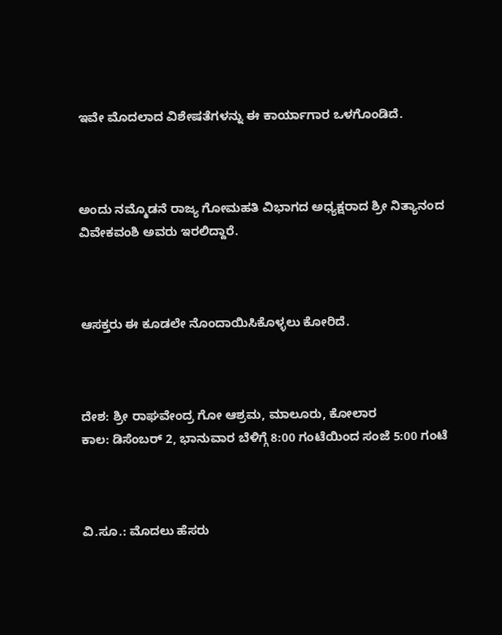ಇವೇ ಮೊದಲಾದ ವಿಶೇಷತೆಗಳನ್ನು ಈ ಕಾರ್ಯಾಗಾರ ಒಳಗೊಂಡಿದೆ.



ಅಂದು ನಮ್ಮೊಡನೆ ರಾಜ್ಯ ಗೋಮಹತಿ ವಿಭಾಗದ ಅಧ್ಯಕ್ಷರಾದ ಶ್ರೀ ನಿತ್ಯಾನಂದ ವಿವೇಕವಂಶಿ ಅವರು ಇರಲಿದ್ದಾರೆ.



ಆಸಕ್ತರು ಈ ಕೂಡಲೇ ನೊಂದಾಯಿಸಿಕೊಳ್ಳಲು ಕೋರಿದೆ.



ದೇಶ: ಶ್ರೀ ರಾಘವೇಂದ್ರ ಗೋ ಆಶ್ರಮ, ಮಾಲೂರು, ಕೋಲಾರ
ಕಾಲ: ಡಿಸೆಂಬರ್ 2, ಭಾನುವಾರ ಬೆಳಿಗ್ಗೆ 8:00 ಗಂಟೆಯಿಂದ ಸಂಜೆ 5:00 ಗಂಟೆ



ವಿ.ಸೂ.: ಮೊದಲು ಹೆಸರು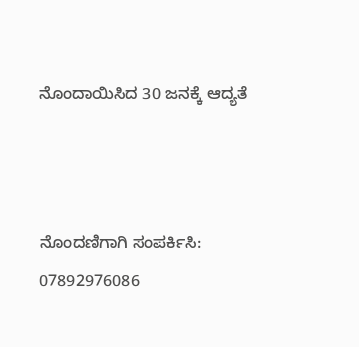ನೊಂದಾಯಿಸಿದ 30 ಜನಕ್ಕೆ ಆದ್ಯತೆ



ನೊಂದಣಿಗಾಗಿ ಸಂಪರ್ಕಿಸಿ:
07892976086